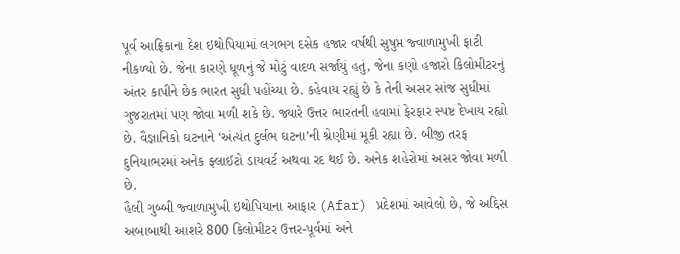પૂર્વ આફ્રિકાના દેશ ઇથોપિયામાં લગભગ દસેક હજાર વર્ષથી સુષુપ્ત જ્વાળામુખી ફાટી નીકળ્યો છે. જેના કારણે ધૂળનું જે મોટું વાદળ સર્જાયું હતું, જેના કણો હજારો કિલોમીટરનું અંતર કાપીને છેક ભારત સુધી પહોંચ્યા છે. કહેવાય રહ્યું છે કે તેની અસર સાંજ સુધીમાં ગુજરાતમાં પણ જોવા મળી શકે છે. જ્યારે ઉત્તર ભારતની હવામાં ફેરફાર સ્પષ્ટ દેખાય રહ્યો છે. વૈજ્ઞાનિકો ઘટનાને ‘અંત્યંત દુર્લભ ઘટના’ની શ્રેણીમાં મૂકી રહ્યા છે. બીજી તરફ દુનિયાભરમાં અનેક ફ્લાઈટો ડાયવર્ટ અથવા રદ થઈ છે. અનેક શહેરોમાં અસર જોવા મળી છે.
હૈલી ગુબ્બી જ્વાળામુખી ઇથોપિયાના આફાર (Afar) પ્રદેશમાં આવેલો છે, જે અદ્દિસ અબાબાથી આશરે 800 કિલોમીટર ઉત્તર-પૂર્વમાં અને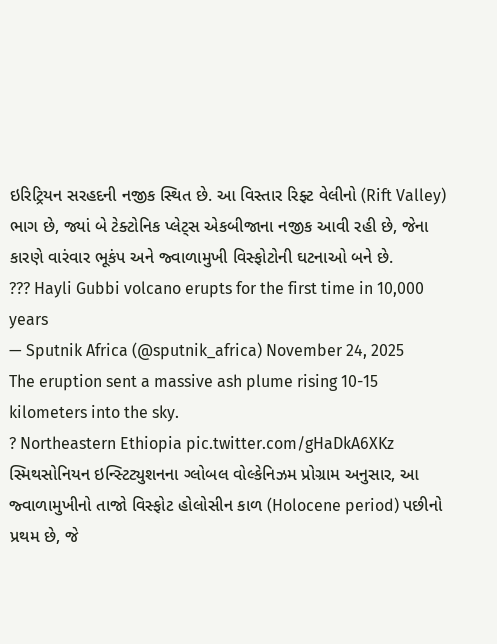ઇરિટ્રિયન સરહદની નજીક સ્થિત છે. આ વિસ્તાર રિફ્ટ વેલીનો (Rift Valley) ભાગ છે, જ્યાં બે ટેક્ટોનિક પ્લેટ્સ એકબીજાના નજીક આવી રહી છે, જેના કારણે વારંવાર ભૂકંપ અને જ્વાળામુખી વિસ્ફોટોની ઘટનાઓ બને છે.
??? Hayli Gubbi volcano erupts for the first time in 10,000 years
— Sputnik Africa (@sputnik_africa) November 24, 2025
The eruption sent a massive ash plume rising 10-15 kilometers into the sky.
? Northeastern Ethiopia pic.twitter.com/gHaDkA6XKz
સ્મિથસોનિયન ઇન્સ્ટિટ્યુશનના ગ્લોબલ વોલ્કેનિઝમ પ્રોગ્રામ અનુસાર, આ જ્વાળામુખીનો તાજો વિસ્ફોટ હોલોસીન કાળ (Holocene period) પછીનો પ્રથમ છે, જે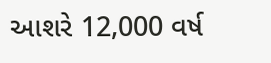આશરે 12,000 વર્ષ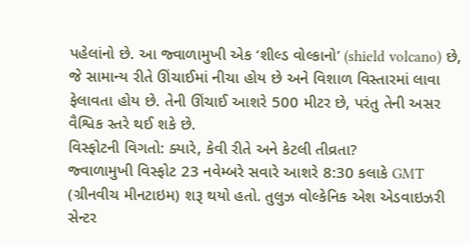પહેલાંનો છે. આ જ્વાળામુખી એક ‘શીલ્ડ વોલ્કાનો’ (shield volcano) છે, જે સામાન્ય રીતે ઊંચાઈમાં નીચા હોય છે અને વિશાળ વિસ્તારમાં લાવા ફેલાવતા હોય છે. તેની ઊંચાઈ આશરે 500 મીટર છે, પરંતુ તેની અસર વૈશ્વિક સ્તરે થઈ શકે છે.
વિસ્ફોટની વિગતો: ક્યારે, કેવી રીતે અને કેટલી તીવ્રતા?
જ્વાળામુખી વિસ્ફોટ 23 નવેમ્બરે સવારે આશરે 8:30 કલાકે GMT (ગ્રીનવીચ મીનટાઇમ) શરૂ થયો હતો. તુલુઝ વોલ્કેનિક એશ એડવાઇઝરી સેન્ટર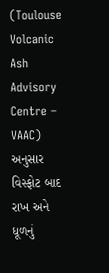(Toulouse Volcanic Ash Advisory Centre – VAAC) અનુસાર વિસ્ફોટ બાદ રાખ અને ધૂળનું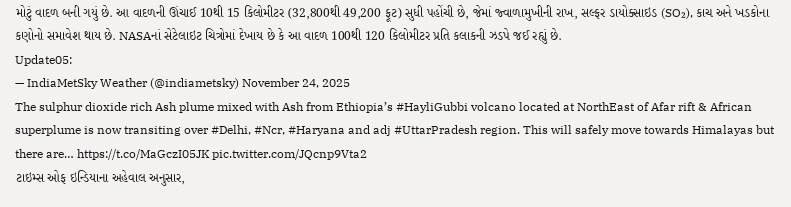મોટું વાદળ બની ગયું છે. આ વાદળની ઊંચાઈ 10થી 15 કિલોમીટર (32,800થી 49,200 ફૂટ) સુધી પહોંચી છે, જેમાં જ્વાળામુખીની રાખ, સલ્ફર ડાયોક્સાઇડ (SO₂), કાચ અને ખડકોના કણોનો સમાવેશ થાય છે. NASAનાં સેટેલાઇટ ચિત્રોમાં દેખાય છે કે આ વાદળ 100થી 120 કિલોમીટર પ્રતિ કલાકની ઝડપે જઈ રહ્યું છે.
Update05:
— IndiaMetSky Weather (@indiametsky) November 24, 2025
The sulphur dioxide rich Ash plume mixed with Ash from Ethiopia’s #HayliGubbi volcano located at NorthEast of Afar rift & African superplume is now transiting over #Delhi, #Ncr, #Haryana and adj #UttarPradesh region. This will safely move towards Himalayas but there are… https://t.co/MaGczI05JK pic.twitter.com/JQcnp9Vta2
ટાઇમ્સ ઓફ ઇન્ડિયાના અહેવાલ અનુસાર,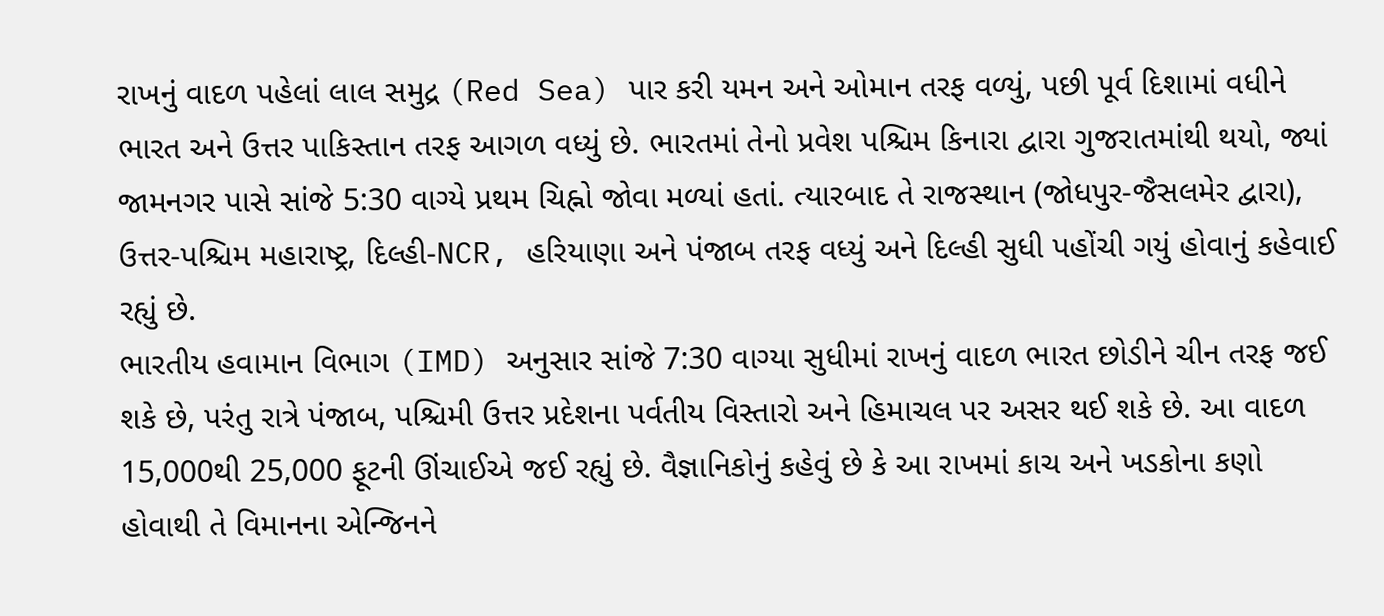રાખનું વાદળ પહેલાં લાલ સમુદ્ર (Red Sea) પાર કરી યમન અને ઓમાન તરફ વળ્યું, પછી પૂર્વ દિશામાં વધીને ભારત અને ઉત્તર પાકિસ્તાન તરફ આગળ વધ્યું છે. ભારતમાં તેનો પ્રવેશ પશ્ચિમ કિનારા દ્વારા ગુજરાતમાંથી થયો, જ્યાં જામનગર પાસે સાંજે 5:30 વાગ્યે પ્રથમ ચિહ્નો જોવા મળ્યાં હતાં. ત્યારબાદ તે રાજસ્થાન (જોધપુર-જૈસલમેર દ્વારા), ઉત્તર-પશ્ચિમ મહારાષ્ટ્ર, દિલ્હી-NCR, હરિયાણા અને પંજાબ તરફ વધ્યું અને દિલ્હી સુધી પહોંચી ગયું હોવાનું કહેવાઈ રહ્યું છે.
ભારતીય હવામાન વિભાગ (IMD) અનુસાર સાંજે 7:30 વાગ્યા સુધીમાં રાખનું વાદળ ભારત છોડીને ચીન તરફ જઈ શકે છે, પરંતુ રાત્રે પંજાબ, પશ્ચિમી ઉત્તર પ્રદેશના પર્વતીય વિસ્તારો અને હિમાચલ પર અસર થઈ શકે છે. આ વાદળ 15,000થી 25,000 ફૂટની ઊંચાઈએ જઈ રહ્યું છે. વૈજ્ઞાનિકોનું કહેવું છે કે આ રાખમાં કાચ અને ખડકોના કણો હોવાથી તે વિમાનના એન્જિનને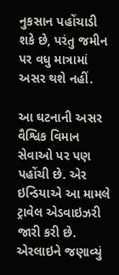નુકસાન પહોંચાડી શકે છે, પરંતુ જમીન પર વધુ માત્રામાં અસર થશે નહીં.

આ ઘટનાની અસર વૈશ્વિક વિમાન સેવાઓ પર પણ પહોંચી છે. એર ઇન્ડિયાએ આ મામલે ટ્રાવેલ એડવાઇઝરી જારી કરી છે. એરલાઇને જણાવ્યું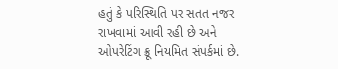હતું કે પરિસ્થિતિ પર સતત નજર રાખવામાં આવી રહી છે અને ઓપરેટિંગ ક્રૂ નિયમિત સંપર્કમાં છે.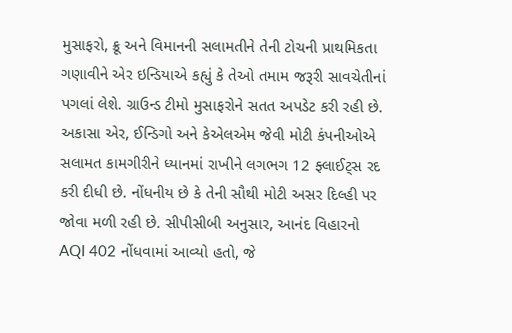મુસાફરો, ક્રૂ અને વિમાનની સલામતીને તેની ટોચની પ્રાથમિકતા ગણાવીને એર ઇન્ડિયાએ કહ્યું કે તેઓ તમામ જરૂરી સાવચેતીનાં પગલાં લેશે. ગ્રાઉન્ડ ટીમો મુસાફરોને સતત અપડેટ કરી રહી છે.
અકાસા એર, ઈન્ડિગો અને કેએલએમ જેવી મોટી કંપનીઓએ સલામત કામગીરીને ધ્યાનમાં રાખીને લગભગ 12 ફ્લાઈટ્સ રદ કરી દીધી છે. નોંધનીય છે કે તેની સૌથી મોટી અસર દિલ્હી પર જોવા મળી રહી છે. સીપીસીબી અનુસાર, આનંદ વિહારનો AQI 402 નોંધવામાં આવ્યો હતો, જે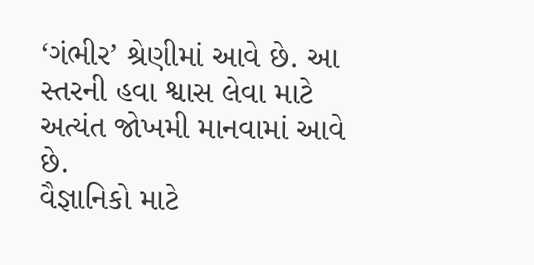‘ગંભીર’ શ્રેણીમાં આવે છે. આ સ્તરની હવા શ્વાસ લેવા માટે અત્યંત જોખમી માનવામાં આવે છે.
વૈજ્ઞાનિકો માટે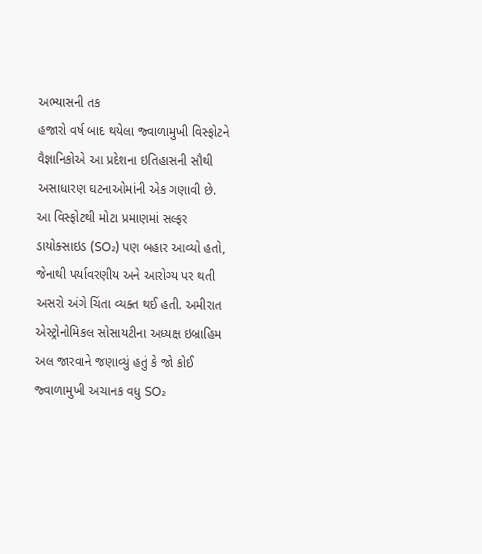અભ્યાસની તક
હજારો વર્ષ બાદ થયેલા જ્વાળામુખી વિસ્ફોટને વૈજ્ઞાનિકોએ આ પ્રદેશના ઇતિહાસની સૌથી અસાધારણ ઘટનાઓમાંની એક ગણાવી છે. આ વિસ્ફોટથી મોટા પ્રમાણમાં સલ્ફર ડાયોક્સાઇડ (SO₂) પણ બહાર આવ્યો હતો, જેનાથી પર્યાવરણીય અને આરોગ્ય પર થતી અસરો અંગે ચિંતા વ્યક્ત થઈ હતી. અમીરાત એસ્ટ્રોનોમિકલ સોસાયટીના અધ્યક્ષ ઇબ્રાહિમ અલ જારવાને જણાવ્યું હતું કે જો કોઈ જ્વાળામુખી અચાનક વધુ SO₂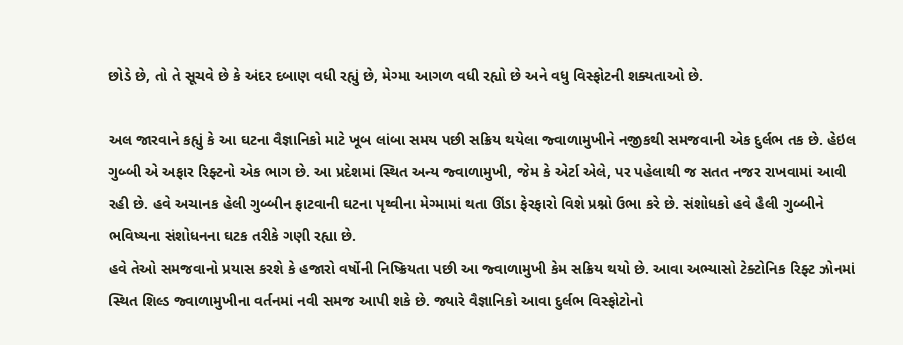છોડે છે, તો તે સૂચવે છે કે અંદર દબાણ વધી રહ્યું છે, મેગ્મા આગળ વધી રહ્યો છે અને વધુ વિસ્ફોટની શક્યતાઓ છે.

અલ જારવાને કહ્યું કે આ ઘટના વૈજ્ઞાનિકો માટે ખૂબ લાંબા સમય પછી સક્રિય થયેલા જ્વાળામુખીને નજીકથી સમજવાની એક દુર્લભ તક છે. હેઇલ ગુબ્બી એ અફાર રિફ્ટનો એક ભાગ છે. આ પ્રદેશમાં સ્થિત અન્ય જ્વાળામુખી, જેમ કે એર્ટા એલે, પર પહેલાથી જ સતત નજર રાખવામાં આવી રહી છે. હવે અચાનક હેલી ગુબ્બીન ફાટવાની ઘટના પૃથ્વીના મેગ્મામાં થતા ઊંડા ફેરફારો વિશે પ્રશ્નો ઉભા કરે છે. સંશોધકો હવે હૈલી ગુબ્બીને ભવિષ્યના સંશોધનના ઘટક તરીકે ગણી રહ્યા છે.
હવે તેઓ સમજવાનો પ્રયાસ કરશે કે હજારો વર્ષોની નિષ્ક્રિયતા પછી આ જ્વાળામુખી કેમ સક્રિય થયો છે. આવા અભ્યાસો ટેક્ટોનિક રિફ્ટ ઝોનમાં સ્થિત શિલ્ડ જ્વાળામુખીના વર્તનમાં નવી સમજ આપી શકે છે. જ્યારે વૈજ્ઞાનિકો આવા દુર્લભ વિસ્ફોટોનો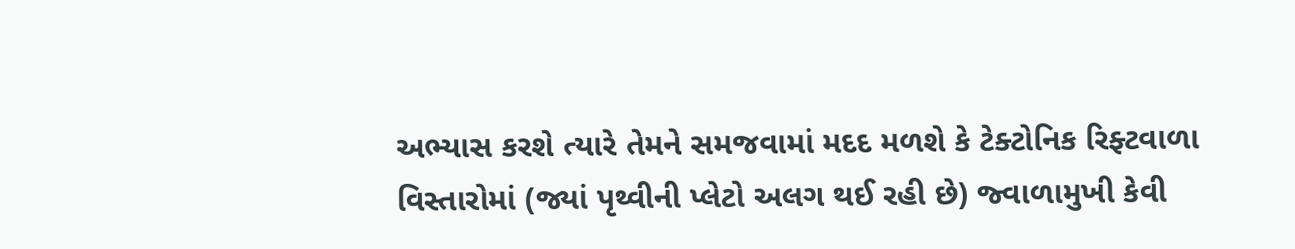અભ્યાસ કરશે ત્યારે તેમને સમજવામાં મદદ મળશે કે ટેક્ટોનિક રિફ્ટવાળા વિસ્તારોમાં (જ્યાં પૃથ્વીની પ્લેટો અલગ થઈ રહી છે) જ્વાળામુખી કેવી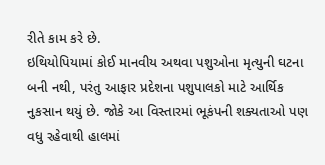રીતે કામ કરે છે.
ઇથિયોપિયામાં કોઈ માનવીય અથવા પશુઓના મૃત્યુની ઘટના બની નથી, પરંતુ આફાર પ્રદેશના પશુપાલકો માટે આર્થિક નુકસાન થયું છે. જોકે આ વિસ્તારમાં ભૂકંપની શક્યતાઓ પણ વધુ રહેવાથી હાલમાં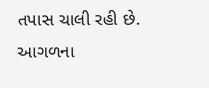તપાસ ચાલી રહી છે. આગળના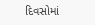દિવસોમાં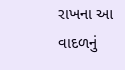રાખના આ વાદળનું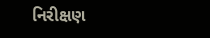નિરીક્ષણ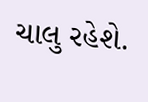ચાલુ રહેશે.